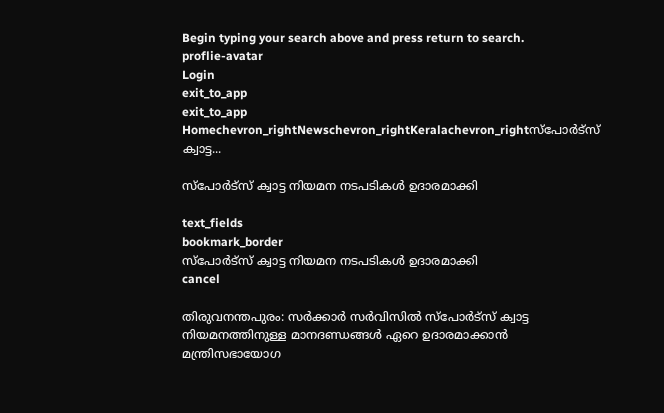Begin typing your search above and press return to search.
proflie-avatar
Login
exit_to_app
exit_to_app
Homechevron_rightNewschevron_rightKeralachevron_rightസ്പോര്‍ട്സ് ക്വാട്ട...

സ്പോര്‍ട്സ് ക്വാട്ട നിയമന നടപടികൾ ഉദാരമാക്കി

text_fields
bookmark_border
സ്പോര്‍ട്സ് ക്വാട്ട നിയമന നടപടികൾ ഉദാരമാക്കി
cancel

തിരുവനന്തപുരം: സര്‍ക്കാര്‍ സർവിസില്‍ സ്‌പോര്‍ട്‌സ് ക്വാട്ട നിയമനത്തിനുള്ള മാനദണ്ഡങ്ങൾ ഏറെ ഉദാരമാക്കാൻ മന്ത്രിസഭായോഗ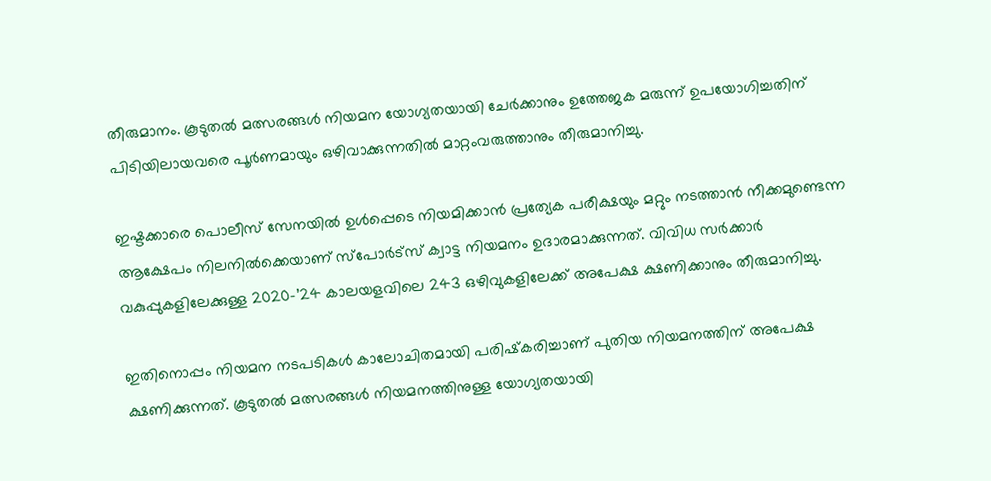തീരുമാനം. കൂടുതൽ മത്സരങ്ങൾ നിയമന യോഗ്യതയായി ചേർക്കാനും ഉത്തേജക മരുന്ന് ഉപയോഗിച്ചതിന് പിടിയിലായവരെ പൂർണമായും ഒഴിവാക്കുന്നതിൽ മാറ്റംവരുത്താനും തീരുമാനിച്ചു.

ഇഷ്ടക്കാരെ പൊലീസ് സേനയിൽ ഉൾപ്പെടെ നിയമിക്കാൻ പ്രത്യേക പരീക്ഷയും മറ്റും നടത്താൻ നീക്കമുണ്ടെന്ന ആക്ഷേപം നിലനിൽക്കെയാണ് സ്പോർട്സ് ക്വാട്ട നിയമനം ഉദാരമാക്കുന്നത്. വിവിധ സർക്കാർ വകുപ്പുകളിലേക്കുള്ള 2020-’24 കാലയളവിലെ 243 ഒഴിവുകളിലേക്ക് അപേക്ഷ ക്ഷണിക്കാനും തീരുമാനിച്ചു.

ഇതിനൊപ്പം നിയമന നടപടികള്‍ കാലോചിതമായി പരിഷ്‌കരിച്ചാണ് പുതിയ നിയമനത്തിന് അപേക്ഷ ക്ഷണിക്കുന്നത്. കൂടുതല്‍ മത്സരങ്ങള്‍ നിയമനത്തിനുള്ള യോഗ്യതയായി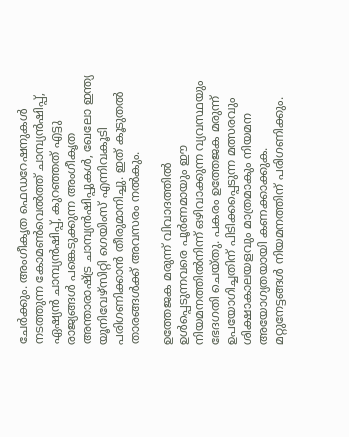ചേർക്കും. അംഗീകൃത ഫെഡറേഷനുകള്‍ നടത്തുന്ന കോമണ്‍വെല്‍ത്ത് ചാമ്പ്യന്‍ഷിപ്പ്, ഏഷ്യന്‍ ചാമ്പ്യന്‍ഷിപ്പ്, കുറഞ്ഞത് എട്ടു രാജ്യങ്ങള്‍ പങ്കെടുക്കുന്ന അംഗീകൃത അന്താരാഷ്ട്ര ചാമ്പ്യന്‍ഷിപ്പുകള്‍, ഖേലോ ഇന്ത്യ യൂനിവേഴ്‌സിറ്റി ഗെയിംസ് എന്നിവകൂടി പരിഗണിക്കാന്‍ തീരുമാനിച്ചു. ഇത് കൂടുതല്‍ താരങ്ങള്‍ക്ക് അവസരം നല്‍കും.

ഉത്തേജക മരുന്ന് വിവാദത്തില്‍ ഉള്‍പ്പെടുന്നവരെ പൂര്‍ണമായും ഈ നിയമനത്തില്‍നിന്ന് ഒഴിവാക്കുന്ന വ്യവസ്ഥയും ഭേദഗതി ചെയ്തു. പകരം ഉത്തേജക മരുന്ന് ഉപയോഗിച്ചതിന് പിടിക്കപ്പെടുന്ന മത്സരവും ശിക്ഷാകാലയളവും മാത്രമാകും നിയമന അയോഗ്യതയായി കണക്കാക്കുക. മറ്റുനേട്ടങ്ങള്‍ നിയമനത്തിന് പരിഗണിക്കും.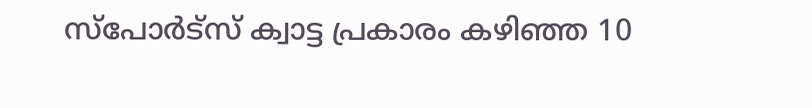സ്‌പോര്‍ട്‌സ് ക്വാട്ട പ്രകാരം കഴിഞ്ഞ 10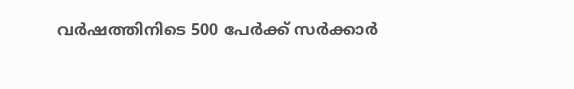വര്‍ഷത്തിനിടെ 500 പേര്‍ക്ക് സര്‍ക്കാര്‍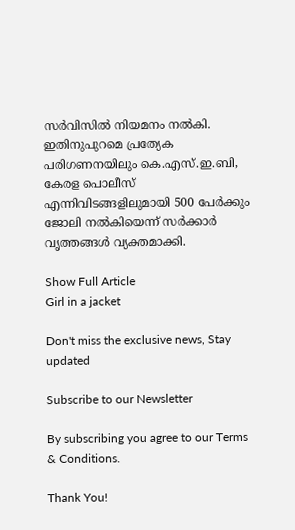സർവിസില്‍ നിയമനം നല്‍കി. ഇതിനുപുറമെ പ്രത്യേക പരിഗണനയിലും കെ.എസ്.ഇ.ബി, കേരള പൊലീസ് എന്നിവിടങ്ങളിലുമായി 500 പേര്‍ക്കും ജോലി നല്‍കിയെന്ന് സർക്കാർ വൃത്തങ്ങൾ വ്യക്തമാക്കി.

Show Full Article
Girl in a jacket

Don't miss the exclusive news, Stay updated

Subscribe to our Newsletter

By subscribing you agree to our Terms & Conditions.

Thank You!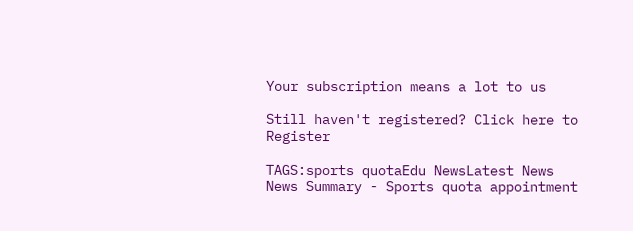Your subscription means a lot to us

Still haven't registered? Click here to Register

TAGS:sports quotaEdu NewsLatest News
News Summary - Sports quota appointment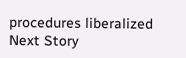procedures liberalized
Next Story